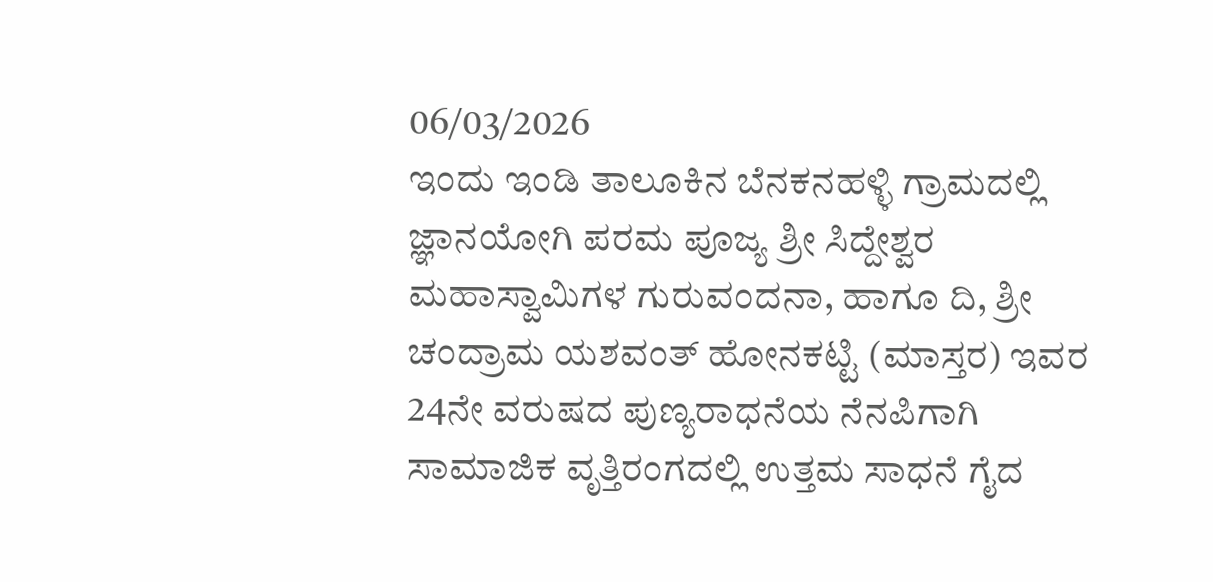06/03/2026
ಇಂದು ಇಂಡಿ ತಾಲೂಕಿನ ಬೆನಕನಹಳ್ಳಿ ಗ್ರಾಮದಲ್ಲಿ ಜ್ಞಾನಯೋಗಿ ಪರಮ ಪೂಜ್ಯ ಶ್ರೀ ಸಿದ್ದೇಶ್ವರ ಮಹಾಸ್ವಾಮಿಗಳ ಗುರುವಂದನಾ, ಹಾಗೂ ದಿ, ಶ್ರೀ ಚಂದ್ರಾಮ ಯಶವಂತ್ ಹೋನಕಟ್ಟಿ (ಮಾಸ್ತರ) ಇವರ
24ನೇ ವರುಷದ ಪುಣ್ಯರಾಧನೆಯ ನೆನಪಿಗಾಗಿ ಸಾಮಾಜಿಕ ವೃತ್ತಿರಂಗದಲ್ಲಿ ಉತ್ತಮ ಸಾಧನೆ ಗೈದ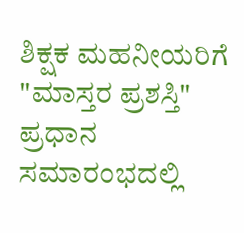ಶಿಕ್ಷಕ ಮಹನೀಯರಿಗೆ "ಮಾಸ್ತರ ಪ್ರಶಸ್ತಿ" ಪ್ರಧಾನ ಸಮಾರಂಭದಲ್ಲಿ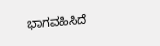ಭಾಗವಹಿಸಿದೆ